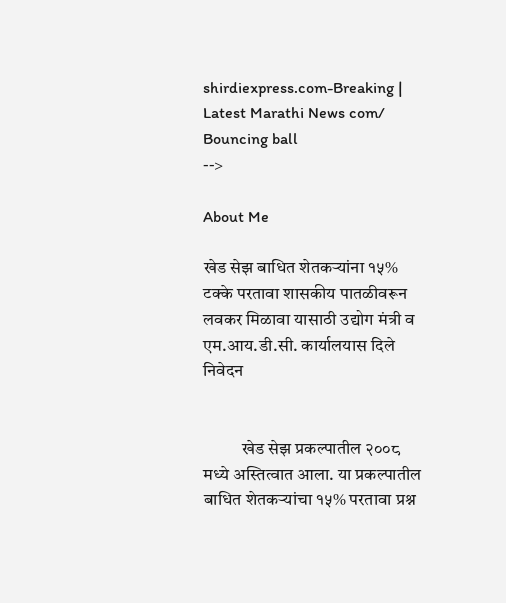shirdiexpress.com-Breaking | Latest Marathi News com/
Bouncing ball
-->

About Me

खेड सेझ बाधित शेतकऱ्यांना १५% टक्के परतावा शासकीय पातळीवरून लवकर मिळावा यासाठी उद्योग मंत्री व एम.आय.डी.सी. कार्यालयास दिले निवेदन


           खेड सेझ प्रकल्पातील २००८ मध्ये अस्तित्वात आला. या प्रकल्पातील बाधित शेतकऱ्यांचा १५% परतावा प्रश्न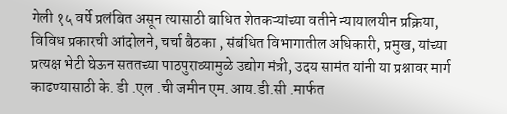गेली १५ वर्षे प्रलंबित असून त्यासाठी बाधित शेतकऱ्यांच्या वतीने न्यायालयीन प्रक्रिया, विविध प्रकारची आंदोलने, चर्चा बैठका , संबंधित विभागातील अधिकारी, प्रमुख, यांच्या प्रत्यक्ष भेटी घेऊन सततच्या पाठपुराव्यामुळे उद्योग मंत्री, उदय सामंत यांनी या प्रश्नावर मार्ग काढण्यासाठी के. डी .एल .ची जमीन एम.आय.डी.सी .मार्फत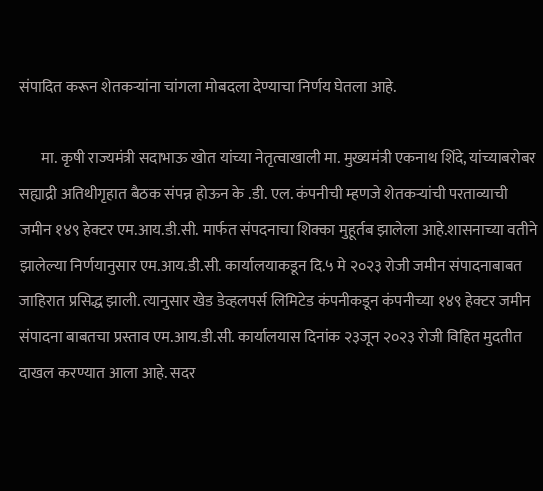संपादित करून शेतकऱ्यांना चांगला मोबदला देण्याचा निर्णय घेतला आहे.

       मा. कृषी राज्यमंत्री सदाभाऊ खोत यांच्या नेतृत्वाखाली मा. मुख्यमंत्री एकनाथ शिंदे, यांच्याबरोबर सह्याद्री अतिथीगृहात बैठक संपन्न होऊन के .डी. एल. कंपनीची म्हणजे शेतकऱ्यांची परताव्याची जमीन १४९ हेक्टर एम.आय.डी.सी. मार्फत संपदनाचा शिक्का मुहूर्तब झालेला आहे.शासनाच्या वतीने झालेल्या निर्णयानुसार एम.आय.डी.सी. कार्यालयाकडून दि.५ मे २०२३ रोजी जमीन संपादनाबाबत जाहिरात प्रसिद्ध झाली. त्यानुसार खेड डेव्हलपर्स लिमिटेड कंपनीकडून कंपनीच्या १४९ हेक्टर जमीन संपादना बाबतचा प्रस्ताव एम.आय.डी.सी. कार्यालयास दिनांक २३जून २०२३ रोजी विहित मुदतीत दाखल करण्यात आला आहे. सदर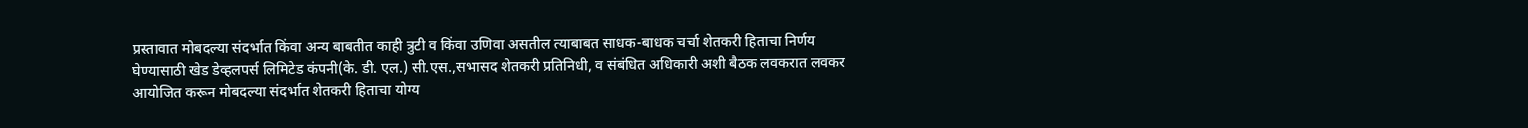प्रस्तावात मोबदल्या संदर्भात किंवा अन्य बाबतीत काही त्रुटी व किंवा उणिवा असतील त्याबाबत साधक-बाधक चर्चा शेतकरी हिताचा निर्णय घेण्यासाठी खेड डेव्हलपर्स लिमिटेड कंपनी(के. डी. एल.) सी.एस.,सभासद शेतकरी प्रतिनिधी, व संबंधित अधिकारी अशी बैठक लवकरात लवकर आयोजित करून मोबदल्या संदर्भात शेतकरी हिताचा योग्य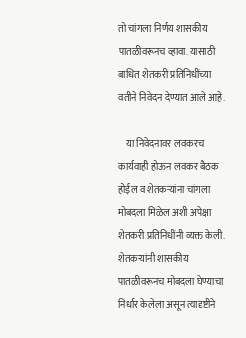तो चांगला निर्णय शासकीय पातळीवरूनच व्हावा. यासाठी बाधित शेतकरी प्रतिनिधींच्या वतीने निवेदन देण्यात आले आहे.

    या निवेदनावर लवकरच कार्यवाही होऊन लवकर बैठक होईल व शेतकऱ्यांना चांगला मोबदला मिळेल अशी अपेक्षा शेतकरी प्रतिनिधींनी व्यक्त केली. शेतकऱ्यांनी शासकीय पातळीवरूनच मोबदला घेण्याचा निर्धार केलेला असून त्यादृष्टीने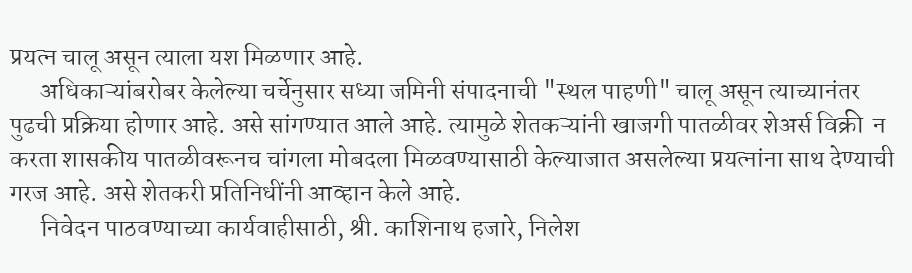प्रयत्न चालू असून त्याला यश मिळणार आहे.
      अधिकाऱ्यांबरोबर केलेल्या चर्चेनुसार सध्या जमिनी संपादनाची "स्थल पाहणी" चालू असून त्याच्यानंतर पुढची प्रक्रिया होणार आहे. असे सांगण्यात आले आहे. त्यामुळे शेतकऱ्यांनी खाजगी पातळीवर शेअर्स विक्री  न करता शासकीय पातळीवरूनच चांगला मोबदला मिळवण्यासाठी केल्याजात असलेल्या प्रयत्नांना साथ देण्याची गरज आहे. असे शेतकरी प्रतिनिधींनी आव्हान केले आहे.
      निवेदन पाठवण्याच्या कार्यवाहीसाठी, श्री. काशिनाथ हजारे, निलेश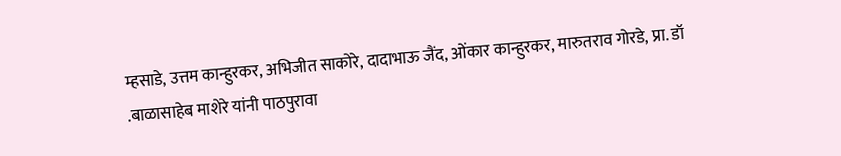म्हसाडे, उत्तम कान्हुरकर, अभिजीत साकोरे, दादाभाऊ जैंद, ओंकार कान्हुरकर, मारुतराव गोरडे, प्रा. डॉ .बाळासाहेब माशेरे यांनी पाठपुरावा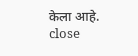केला आहे.
close